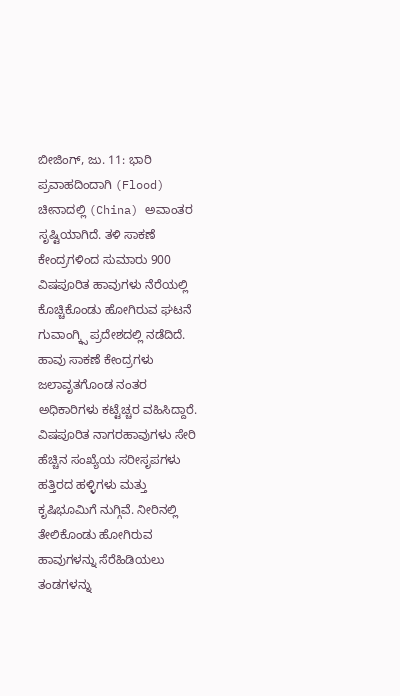ಬೀಜಿಂಗ್, ಜು. 11: ಭಾರಿ ಪ್ರವಾಹದಿಂದಾಗಿ (Flood) ಚೀನಾದಲ್ಲಿ (China) ಅವಾಂತರ ಸೃಷ್ಟಿಯಾಗಿದೆ. ತಳಿ ಸಾಕಣೆ ಕೇಂದ್ರಗಳಿಂದ ಸುಮಾರು 900 ವಿಷಪೂರಿತ ಹಾವುಗಳು ನೆರೆಯಲ್ಲಿ ಕೊಚ್ಚಿಕೊಂಡು ಹೋಗಿರುವ ಘಟನೆ ಗುವಾಂಗ್ಕ್ಸಿ ಪ್ರದೇಶದಲ್ಲಿ ನಡೆದಿದೆ. ಹಾವು ಸಾಕಣೆ ಕೇಂದ್ರಗಳು ಜಲಾವೃತಗೊಂಡ ನಂತರ ಅಧಿಕಾರಿಗಳು ಕಟ್ಟೆಚ್ಚರ ವಹಿಸಿದ್ದಾರೆ. ವಿಷಪೂರಿತ ನಾಗರಹಾವುಗಳು ಸೇರಿ ಹೆಚ್ಚಿನ ಸಂಖ್ಯೆಯ ಸರೀಸೃಪಗಳು ಹತ್ತಿರದ ಹಳ್ಳಿಗಳು ಮತ್ತು ಕೃಷಿಭೂಮಿಗೆ ನುಗ್ಗಿವೆ. ನೀರಿನಲ್ಲಿ ತೇಲಿಕೊಂಡು ಹೋಗಿರುವ ಹಾವುಗಳನ್ನು ಸೆರೆಹಿಡಿಯಲು ತಂಡಗಳನ್ನು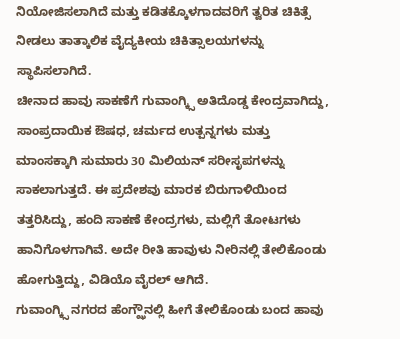ನಿಯೋಜಿಸಲಾಗಿದೆ ಮತ್ತು ಕಡಿತಕ್ಕೊಳಗಾದವರಿಗೆ ತ್ವರಿತ ಚಿಕಿತ್ಸೆ ನೀಡಲು ತಾತ್ಕಾಲಿಕ ವೈದ್ಯಕೀಯ ಚಿಕಿತ್ಸಾಲಯಗಳನ್ನು ಸ್ಥಾಪಿಸಲಾಗಿದೆ.
ಚೀನಾದ ಹಾವು ಸಾಕಣೆಗೆ ಗುವಾಂಗ್ಕ್ಸಿ ಅತಿದೊಡ್ಡ ಕೇಂದ್ರವಾಗಿದ್ದು, ಸಾಂಪ್ರದಾಯಿಕ ಔಷಧ, ಚರ್ಮದ ಉತ್ಪನ್ನಗಳು ಮತ್ತು ಮಾಂಸಕ್ಕಾಗಿ ಸುಮಾರು 30 ಮಿಲಿಯನ್ ಸರೀಸೃಪಗಳನ್ನು ಸಾಕಲಾಗುತ್ತದೆ. ಈ ಪ್ರದೇಶವು ಮಾರಕ ಬಿರುಗಾಳಿಯಿಂದ ತತ್ತರಿಸಿದ್ದು, ಹಂದಿ ಸಾಕಣೆ ಕೇಂದ್ರಗಳು, ಮಲ್ಲಿಗೆ ತೋಟಗಳು ಹಾನಿಗೊಳಗಾಗಿವೆ. ಅದೇ ರೀತಿ ಹಾವುಳು ನೀರಿನಲ್ಲಿ ತೇಲಿಕೊಂಡು ಹೋಗುತ್ತಿದ್ದು, ವಿಡಿಯೊ ವೈರಲ್ ಆಗಿದೆ.
ಗುವಾಂಗ್ಕ್ಸಿ ನಗರದ ಹೆಂಗ್ಝೌನಲ್ಲಿ ಹೀಗೆ ತೇಲಿಕೊಂಡು ಬಂದ ಹಾವು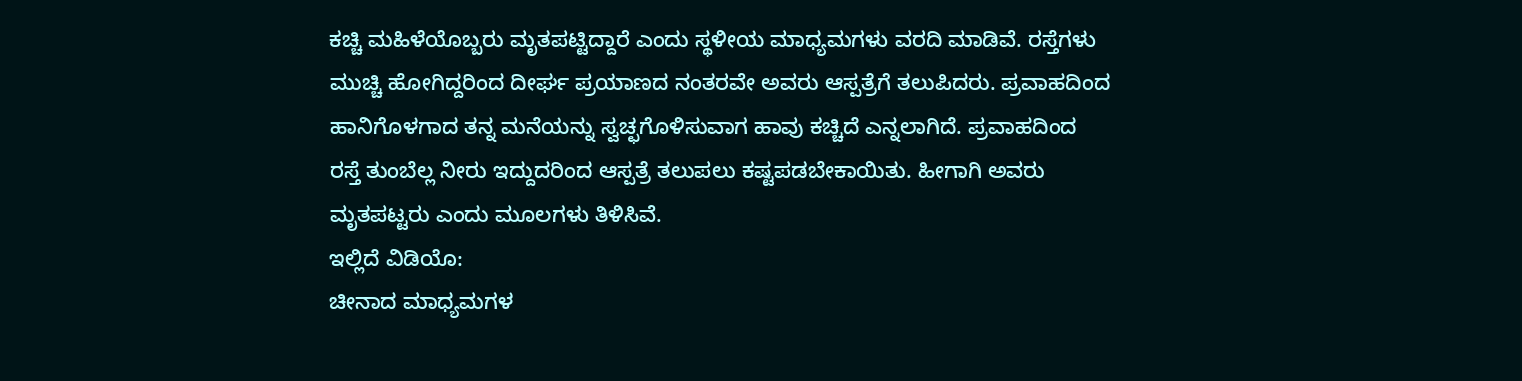ಕಚ್ಚಿ ಮಹಿಳೆಯೊಬ್ಬರು ಮೃತಪಟ್ಟಿದ್ದಾರೆ ಎಂದು ಸ್ಥಳೀಯ ಮಾಧ್ಯಮಗಳು ವರದಿ ಮಾಡಿವೆ. ರಸ್ತೆಗಳು ಮುಚ್ಚಿ ಹೋಗಿದ್ದರಿಂದ ದೀರ್ಘ ಪ್ರಯಾಣದ ನಂತರವೇ ಅವರು ಆಸ್ಪತ್ರೆಗೆ ತಲುಪಿದರು. ಪ್ರವಾಹದಿಂದ ಹಾನಿಗೊಳಗಾದ ತನ್ನ ಮನೆಯನ್ನು ಸ್ವಚ್ಛಗೊಳಿಸುವಾಗ ಹಾವು ಕಚ್ಚಿದೆ ಎನ್ನಲಾಗಿದೆ. ಪ್ರವಾಹದಿಂದ ರಸ್ತೆ ತುಂಬೆಲ್ಲ ನೀರು ಇದ್ದುದರಿಂದ ಆಸ್ಪತ್ರೆ ತಲುಪಲು ಕಷ್ಟಪಡಬೇಕಾಯಿತು. ಹೀಗಾಗಿ ಅವರು ಮೃತಪಟ್ಟರು ಎಂದು ಮೂಲಗಳು ತಿಳಿಸಿವೆ.
ಇಲ್ಲಿದೆ ವಿಡಿಯೊ:
ಚೀನಾದ ಮಾಧ್ಯಮಗಳ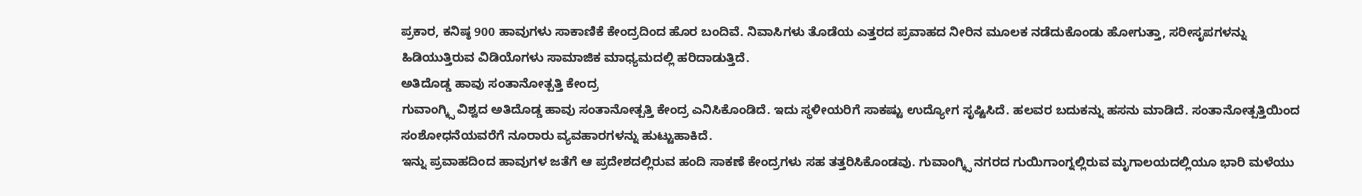ಪ್ರಕಾರ, ಕನಿಷ್ಠ 900 ಹಾವುಗಳು ಸಾಕಾಣಿಕೆ ಕೇಂದ್ರದಿಂದ ಹೊರ ಬಂದಿವೆ. ನಿವಾಸಿಗಳು ತೊಡೆಯ ಎತ್ತರದ ಪ್ರವಾಹದ ನೀರಿನ ಮೂಲಕ ನಡೆದುಕೊಂಡು ಹೋಗುತ್ತಾ, ಸರೀಸೃಪಗಳನ್ನು ಹಿಡಿಯುತ್ತಿರುವ ವಿಡಿಯೊಗಳು ಸಾಮಾಜಿಕ ಮಾಧ್ಯಮದಲ್ಲಿ ಹರಿದಾಡುತ್ತಿದೆ.
ಅತಿದೊಡ್ಡ ಹಾವು ಸಂತಾನೋತ್ಪತ್ತಿ ಕೇಂದ್ರ
ಗುವಾಂಗ್ಕ್ಸಿ ವಿಶ್ವದ ಅತಿದೊಡ್ಡ ಹಾವು ಸಂತಾನೋತ್ಪತ್ತಿ ಕೇಂದ್ರ ಎನಿಸಿಕೊಂಡಿದೆ. ಇದು ಸ್ಥಳೀಯರಿಗೆ ಸಾಕಷ್ಟು ಉದ್ಯೋಗ ಸೃಷ್ಟಿಸಿದೆ. ಹಲವರ ಬದುಕನ್ನು ಹಸನು ಮಾಡಿದೆ. ಸಂತಾನೋತ್ಪತ್ತಿಯಿಂದ ಸಂಶೋಧನೆಯವರೆಗೆ ನೂರಾರು ವ್ಯವಹಾರಗಳನ್ನು ಹುಟ್ಟುಹಾಕಿದೆ.
ಇನ್ನು ಪ್ರವಾಹದಿಂದ ಹಾವುಗಳ ಜತೆಗೆ ಆ ಪ್ರದೇಶದಲ್ಲಿರುವ ಹಂದಿ ಸಾಕಣೆ ಕೇಂದ್ರಗಳು ಸಹ ತತ್ತರಿಸಿಕೊಂಡವು. ಗುವಾಂಗ್ಕ್ಸಿ ನಗರದ ಗುಯಿಗಾಂಗ್ನಲ್ಲಿರುವ ಮೃಗಾಲಯದಲ್ಲಿಯೂ ಭಾರಿ ಮಳೆಯು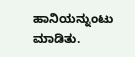ಹಾನಿಯನ್ನುಂಟು ಮಾಡಿತು.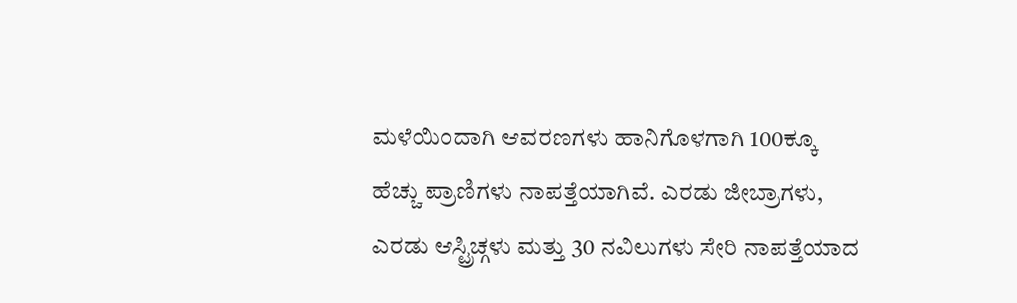ಮಳೆಯಿಂದಾಗಿ ಆವರಣಗಳು ಹಾನಿಗೊಳಗಾಗಿ 100ಕ್ಕೂ ಹೆಚ್ಚು ಪ್ರಾಣಿಗಳು ನಾಪತ್ತೆಯಾಗಿವೆ. ಎರಡು ಜೀಬ್ರಾಗಳು, ಎರಡು ಆಸ್ಟ್ರಿಚ್ಗಳು ಮತ್ತು 30 ನವಿಲುಗಳು ಸೇರಿ ನಾಪತ್ತೆಯಾದ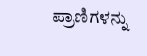ಪ್ರಾಣಿಗಳನ್ನು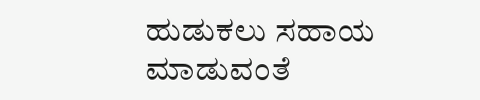ಹುಡುಕಲು ಸಹಾಯ ಮಾಡುವಂತೆ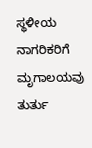ಸ್ಥಳೀಯ ನಾಗರಿಕರಿಗೆ ಮೃಗಾಲಯವು ತುರ್ತು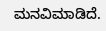ಮನವಿಮಾಡಿದೆ.